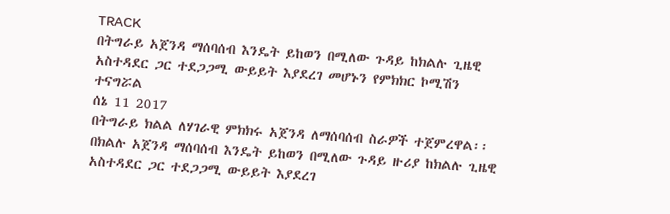TRACK
በትግራይ አጀንዳ ማሰባሰብ እንዴት ይከወን በሚለው ጉዳይ ከክልሉ ጊዜዊ አስተዳደር ጋር ተደጋጋሚ ውይይት እያደረገ መሆኑን የምክክር ኮሚሽን ተናግሯል
ሰኔ 11 2017
በትግራይ ክልል ለሃገራዊ ምክክሩ አጀንዳ ለማሰባሰብ ስራዎች ተጀምረዋል፡፡
በክልሉ አጀንዳ ማሰባሰብ እንዴት ይከወን በሚለው ጉዳይ ዙሪያ ከክልሉ ጊዜዊ አስተዳደር ጋር ተደጋጋሚ ውይይት እያደረገ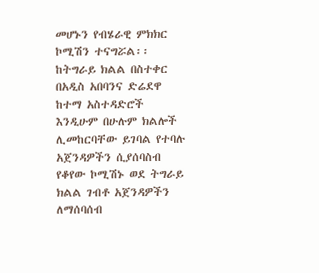መሆኑን የብሄራዊ ምክክር ኮሚሽን ተናግሯል፡፡
ከትግራይ ክልል በስተቀር በአዲስ አበባንና ድሬደዋ ከተማ አስተዳድሮች እንዲሁም በሁሉም ክልሎች ሊመከርባቸው ይገባል የተባሉ አጀንዳዎችን ሲያሰባስብ የቆየው ኮሚሽኑ ወደ ትግራይ ክልል ገብቶ አጀንዳዎችን ለማሰባሰብ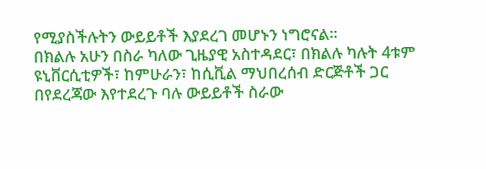የሚያስችሉትን ውይይቶች እያደረገ መሆኑን ነግሮናል፡፡
በክልሉ አሁን በስራ ካለው ጊዜያዊ አስተዳደር፣ በክልሉ ካሉት 4ቱም ዩኒቨርሲቲዎች፣ ከምሁራን፣ ከሲቪል ማህበረሰብ ድርጅቶች ጋር በየደረጃው እየተደረጉ ባሉ ውይይቶች ስራው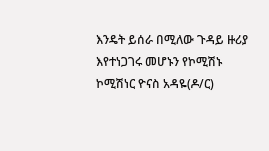እንዴት ይሰራ በሚለው ጉዳይ ዙሪያ እየተነጋገሩ መሆኑን የኮሚሽኑ ኮሚሽነር ዮናስ አዳዬ(ዶ/ር)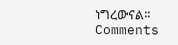ነግረውናል፡፡
Comments